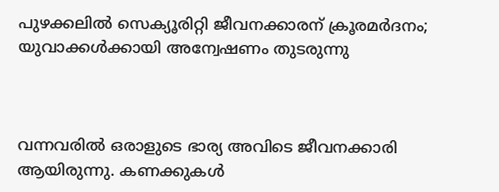പുഴക്കലില്‍ സെക്യൂരിറ്റി ജീവനക്കാരന് ക്രൂരമര്‍ദനം; യുവാക്കള്‍ക്കായി അന്വേഷണം തുടരുന്നു



വന്നവരില്‍ ഒരാളുടെ ഭാര്യ അവിടെ ജീവനക്കാരി ആയിരുന്നു. കണക്കുകള്‍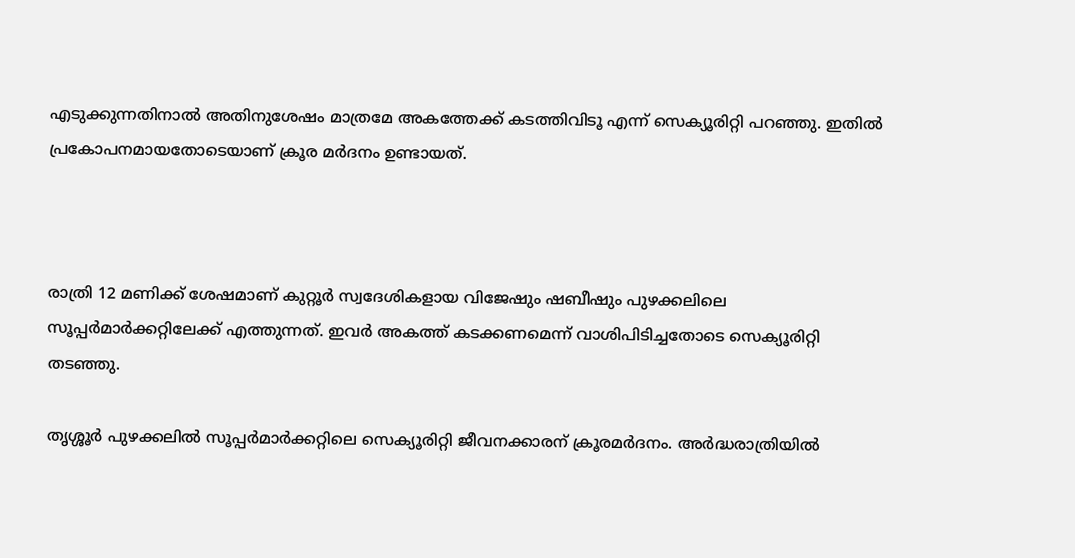എടുക്കുന്നതിനാല്‍ അതിനുശേഷം മാത്രമേ അകത്തേക്ക് കടത്തിവിടൂ എന്ന് സെക്യൂരിറ്റി പറഞ്ഞു. ഇതില്‍ പ്രകോപനമായതോടെയാണ് ക്രൂര മര്‍ദനം ഉണ്ടായത്.



രാത്രി 12 മണിക്ക് ശേഷമാണ് കുറ്റൂര്‍ സ്വദേശികളായ വിജേഷും ഷബീഷും പുഴക്കലിലെ സൂപ്പര്‍മാര്‍ക്കറ്റിലേക്ക് എത്തുന്നത്. ഇവര്‍ അകത്ത് കടക്കണമെന്ന് വാശിപിടിച്ചതോടെ സെക്യൂരിറ്റി തടഞ്ഞു.

തൃശ്ശൂര്‍ പുഴക്കലില്‍ സൂപ്പര്‍മാര്‍ക്കറ്റിലെ സെക്യൂരിറ്റി ജീവനക്കാരന് ക്രൂരമര്‍ദനം. അര്‍ദ്ധരാത്രിയില്‍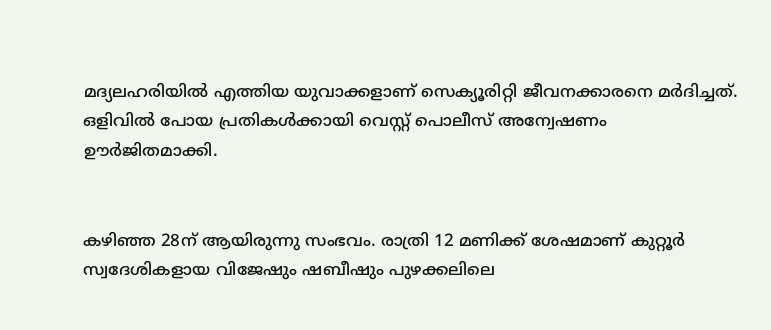മദ്യലഹരിയില്‍ എത്തിയ യുവാക്കളാണ് സെക്യൂരിറ്റി ജീവനക്കാരനെ മര്‍ദിച്ചത്. ഒളിവില്‍ പോയ പ്രതികള്‍ക്കായി വെസ്റ്റ് പൊലീസ് അന്വേഷണം ഊര്‍ജിതമാക്കി.


കഴിഞ്ഞ 28ന് ആയിരുന്നു സംഭവം. രാത്രി 12 മണിക്ക് ശേഷമാണ് കുറ്റൂര്‍ സ്വദേശികളായ വിജേഷും ഷബീഷും പുഴക്കലിലെ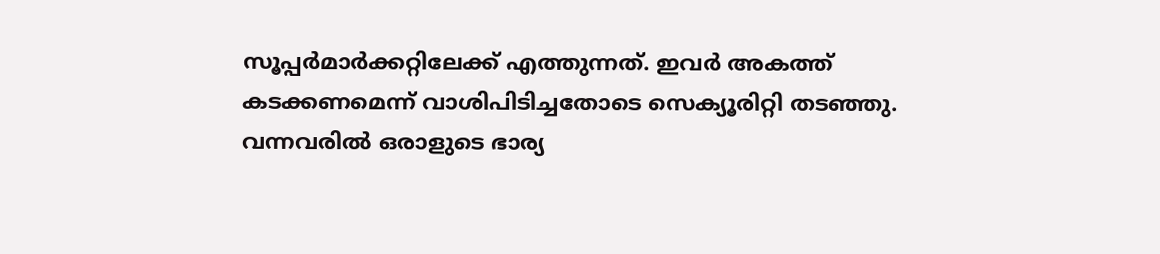സൂപ്പര്‍മാര്‍ക്കറ്റിലേക്ക് എത്തുന്നത്. ഇവര്‍ അകത്ത് കടക്കണമെന്ന് വാശിപിടിച്ചതോടെ സെക്യൂരിറ്റി തടഞ്ഞു. വന്നവരില്‍ ഒരാളുടെ ഭാര്യ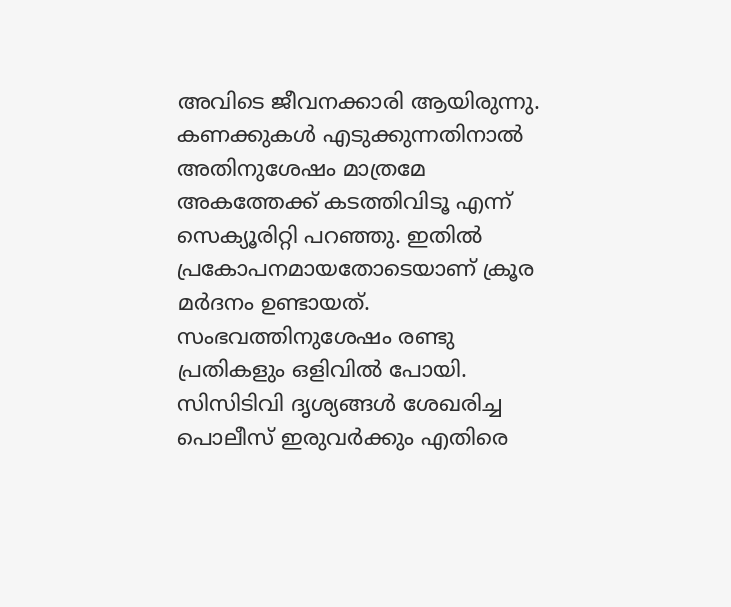അവിടെ ജീവനക്കാരി ആയിരുന്നു. കണക്കുകള്‍ എടുക്കുന്നതിനാല്‍ അതിനുശേഷം മാത്രമേ അകത്തേക്ക് കടത്തിവിടൂ എന്ന് സെക്യൂരിറ്റി പറഞ്ഞു. ഇതില്‍ പ്രകോപനമായതോടെയാണ് ക്രൂര മര്‍ദനം ഉണ്ടായത്. സംഭവത്തിനുശേഷം രണ്ടു പ്രതികളും ഒളിവില്‍ പോയി. സിസിടിവി ദൃശ്യങ്ങള്‍ ശേഖരിച്ച പൊലീസ് ഇരുവര്‍ക്കും എതിരെ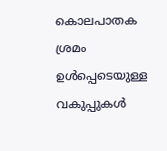കൊലപാതക ശ്രമം ഉള്‍പ്പെടെയുള്ള വകുപ്പുകള്‍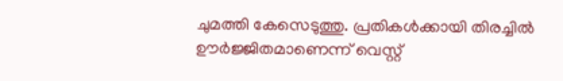ചുമത്തി കേസെടുത്തു. പ്രതികള്‍ക്കായി തിരച്ചില്‍ ഊര്‍ജ്ജിതമാണെന്ന് വെസ്റ്റ്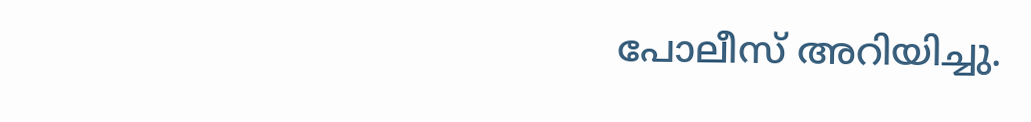പോലീസ് അറിയിച്ചു.